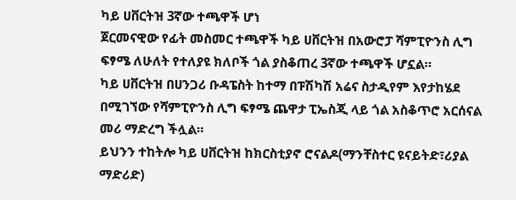ካይ ሀቨርትዝ 3ኛው ተጫዋች ሆነ
ጀርመናዊው የፊት መስመር ተጫዋች ካይ ሀቨርትዝ በአውሮፓ ሻምፒዮንስ ሊግ ፍፃሜ ለሁለት የተለያዩ ክለቦች ጎል ያስቆጠረ 3ኛው ተጫዋች ሆኗል።
ካይ ሀቨርትዝ በሀንጋሪ ቡዳፔስት ከተማ በፑሽካሽ አሬና ስታዲየም እየታከሄደ በሚገኘው የሻምፒዮንስ ሊግ ፍፃሜ ጨዋታ ፒኤስጂ ላይ ጎል አስቆጥሮ አርሰናል መሪ ማድረግ ችሏል።
ይህንን ተከትሎ ካይ ሀቨርትዝ ከክርስቲያኖ ሮናልዶ(ማንቸስተር ዩናይትድ፣ሪያል ማድሪድ)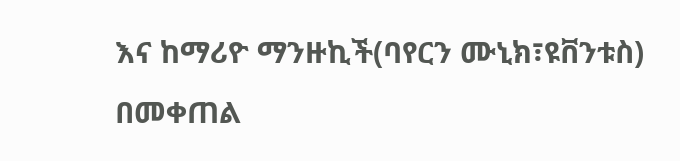እና ከማሪዮ ማንዙኪች(ባየርን ሙኒክ፣ዩቨንቱስ) በመቀጠል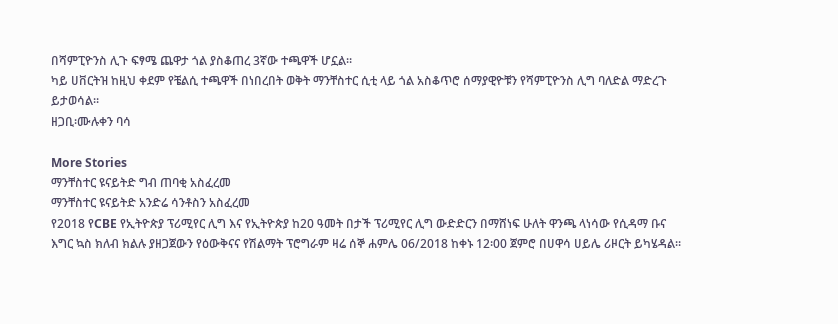በሻምፒዮንስ ሊጉ ፍፃሜ ጨዋታ ጎል ያስቆጠረ 3ኛው ተጫዋች ሆኗል።
ካይ ሀቨርትዝ ከዚህ ቀደም የቼልሲ ተጫዋች በነበረበት ወቅት ማንቸስተር ሲቲ ላይ ጎል አስቆጥሮ ሰማያዊዮቹን የሻምፒዮንስ ሊግ ባለድል ማድረጉ ይታወሳል።
ዘጋቢ፡ሙሉቀን ባሳ

More Stories
ማንቸስተር ዩናይትድ ግብ ጠባቂ አስፈረመ
ማንቸስተር ዩናይትድ አንድሬ ሳንቶስን አስፈረመ
የ2018 የCBE የኢትዮጵያ ፕሪሚየር ሊግ እና የኢትዮጵያ ከ20 ዓመት በታች ፕሪሚየር ሊግ ውድድርን በማሸነፍ ሁለት ዋንጫ ላነሳው የሲዳማ ቡና እግር ኳስ ክለብ ክልሉ ያዘጋጀውን የዕውቅናና የሽልማት ፕሮግራም ዛሬ ሰኞ ሐምሌ 06/2018 ከቀኑ 12፡00 ጀምሮ በሀዋሳ ሀይሌ ሪዞርት ይካሄዳል።